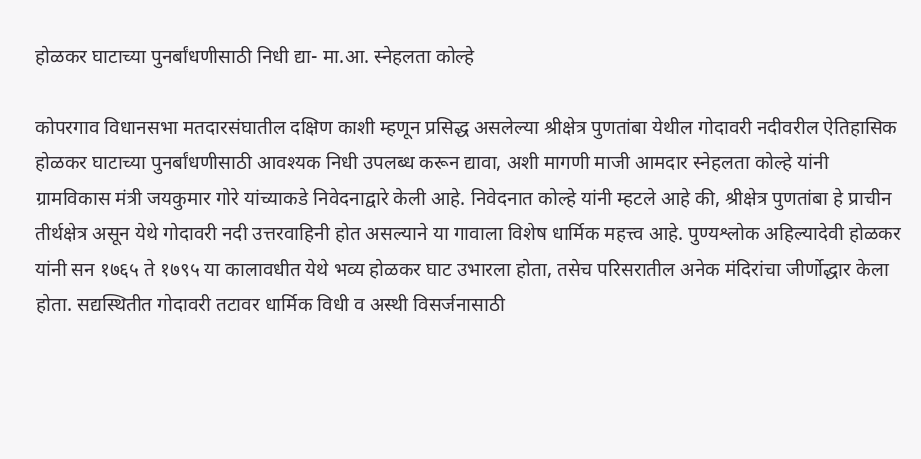होळकर घाटाच्या पुनर्बांधणीसाठी निधी द्या- मा.आ. स्नेहलता कोल्हे

कोपरगाव विधानसभा मतदारसंघातील दक्षिण काशी म्हणून प्रसिद्ध असलेल्या श्रीक्षेत्र पुणतांबा येथील गोदावरी नदीवरील ऐतिहासिक होळकर घाटाच्या पुनर्बांधणीसाठी आवश्यक निधी उपलब्ध करून द्यावा, अशी मागणी माजी आमदार स्नेहलता कोल्हे यांनी ग्रामविकास मंत्री जयकुमार गोरे यांच्याकडे निवेदनाद्वारे केली आहे. निवेदनात कोल्हे यांनी म्हटले आहे की, श्रीक्षेत्र पुणतांबा हे प्राचीन तीर्थक्षेत्र असून येथे गोदावरी नदी उत्तरवाहिनी होत असल्याने या गावाला विशेष धार्मिक महत्त्व आहे. पुण्यश्लोक अहिल्यादेवी होळकर यांनी सन १७६५ ते १७९५ या कालावधीत येथे भव्य होळकर घाट उभारला होता, तसेच परिसरातील अनेक मंदिरांचा जीर्णोद्धार केला होता. सद्यस्थितीत गोदावरी तटावर धार्मिक विधी व अस्थी विसर्जनासाठी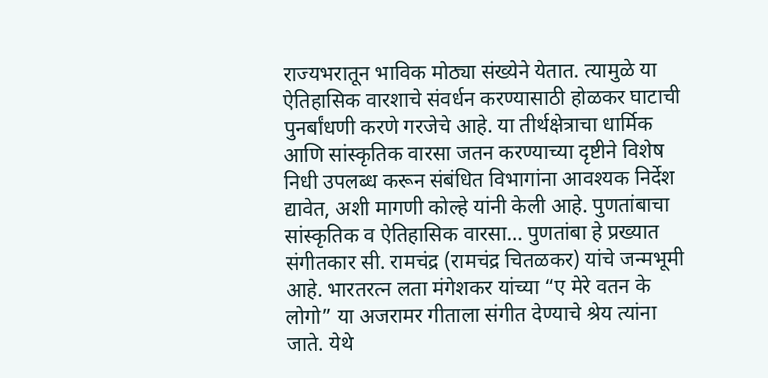राज्यभरातून भाविक मोठ्या संख्येने येतात. त्यामुळे या ऐतिहासिक वारशाचे संवर्धन करण्यासाठी होळकर घाटाची पुनर्बांधणी करणे गरजेचे आहे. या तीर्थक्षेत्राचा धार्मिक आणि सांस्कृतिक वारसा जतन करण्याच्या दृष्टीने विशेष निधी उपलब्ध करून संबंधित विभागांना आवश्यक निर्देश द्यावेत, अशी मागणी कोल्हे यांनी केली आहे. पुणतांबाचा सांस्कृतिक व ऐतिहासिक वारसा… पुणतांबा हे प्रख्यात संगीतकार सी. रामचंद्र (रामचंद्र चितळकर) यांचे जन्मभूमी आहे. भारतरत्न लता मंगेशकर यांच्या “ए मेरे वतन के लोगो” या अजरामर गीताला संगीत देण्याचे श्रेय त्यांना जाते. येथे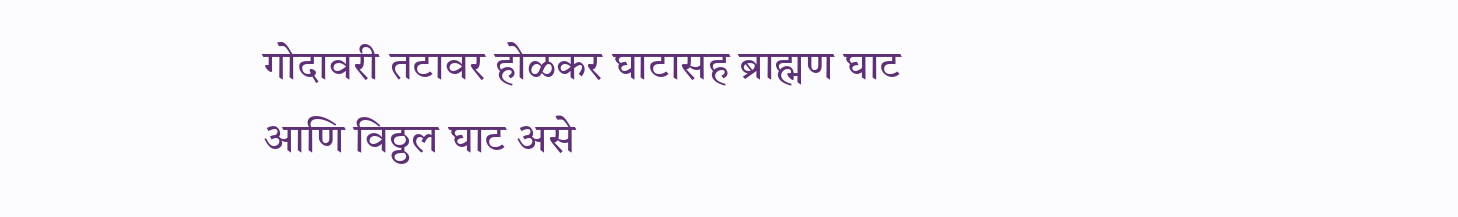गोदावरी तटावर होळकर घाटासह ब्राह्मण घाट आणि विठ्ठल घाट असे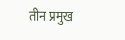तीन प्रमुख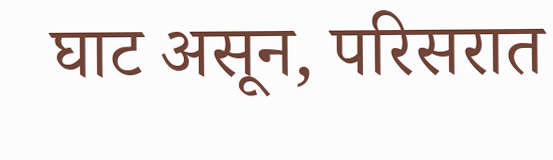घाट असून, परिसरात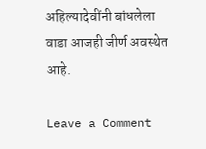अहिल्यादेवींनी बांधलेला वाडा आजही जीर्ण अवस्थेत आहे.

Leave a Comment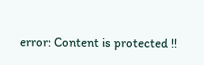error: Content is protected !!